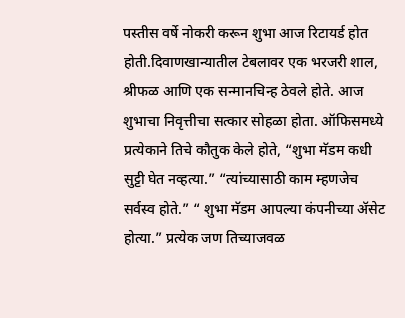पस्तीस वर्षे नोकरी करून शुभा आज रिटायर्ड होत होती.दिवाणखान्यातील टेबलावर एक भरजरी शाल, श्रीफळ आणि एक सन्मानचिन्ह ठेवले होते. आज शुभाचा निवृत्तीचा सत्कार सोहळा होता. ऑफिसमध्ये प्रत्येकाने तिचे कौतुक केले होते, “शुभा मॅडम कधी सुट्टी घेत नव्हत्या.” “त्यांच्यासाठी काम म्हणजेच सर्वस्व होते.” “ शुभा मॅडम आपल्या कंपनीच्या ॲसेट होत्या.” प्रत्येक जण तिच्याजवळ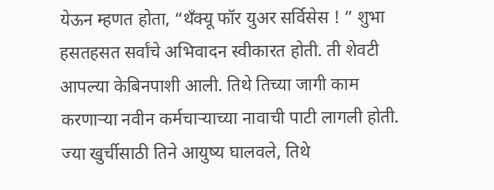येऊन म्हणत होता, “थँक्यू फॉर युअर सर्विसेस ! ” शुभा हसतहसत सर्वांचे अभिवादन स्वीकारत होती. ती शेवटी आपल्या केबिनपाशी आली. तिथे तिच्या जागी काम करणाऱ्या नवीन कर्मचाऱ्याच्या नावाची पाटी लागली होती. ज्या खुर्चीसाठी तिने आयुष्य घालवले, तिथे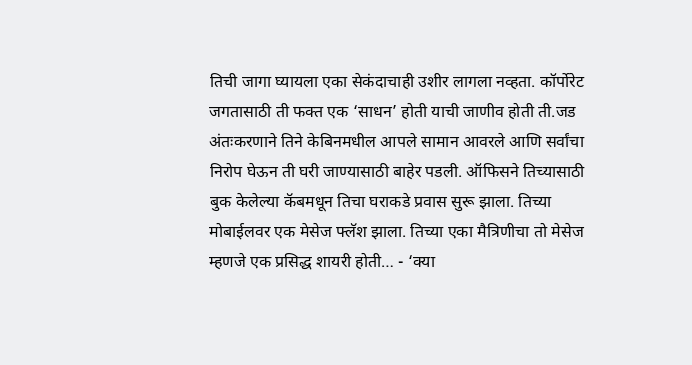तिची जागा घ्यायला एका सेकंदाचाही उशीर लागला नव्हता. कॉर्पोरेट जगतासाठी ती फक्त एक ‘साधन’ होती याची जाणीव होती ती.जड अंतःकरणाने तिने केबिनमधील आपले सामान आवरले आणि सर्वांचा निरोप घेऊन ती घरी जाण्यासाठी बाहेर पडली. ऑफिसने तिच्यासाठी बुक केलेल्या कॅबमधून तिचा घराकडे प्रवास सुरू झाला. तिच्या मोबाईलवर एक मेसेज फ्लॅश झाला. तिच्या एका मैत्रिणीचा तो मेसेज म्हणजे एक प्रसिद्ध शायरी होती… - ‘क्या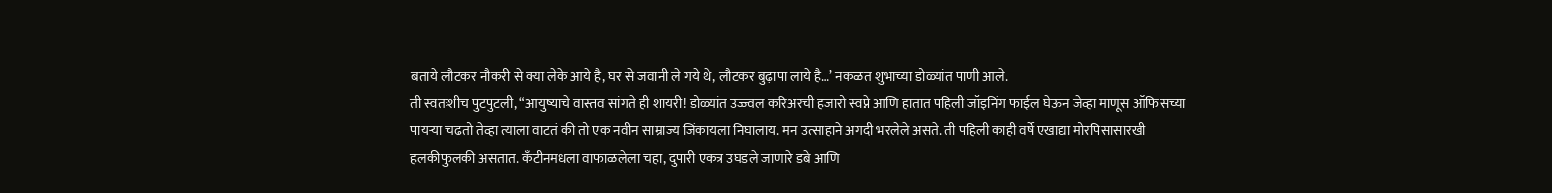बताये लौटकर नौकरी से क्या लेके आये है, घर से जवानी ले गये थे, लौटकर बुढ़ापा लाये है…’ नकळत शुभाच्या डोळ्यांत पाणी आले.
ती स्वतःशीच पुटपुटली, “आयुष्याचे वास्तव सांगते ही शायरी! डोळ्यांत उज्ज्वल करिअरची हजारो स्वप्ने आणि हातात पहिली जॉइनिंग फाईल घेऊन जेव्हा माणूस ऑफिसच्या पायऱ्या चढतो तेव्हा त्याला वाटतं की तो एक नवीन साम्राज्य जिंकायला निघालाय. मन उत्साहाने अगदी भरलेले असते. ती पहिली काही वर्षे एखाद्या मोरपिसासारखी हलकीफुलकी असतात. कँटीनमधला वाफाळलेला चहा, दुपारी एकत्र उघडले जाणारे डबे आणि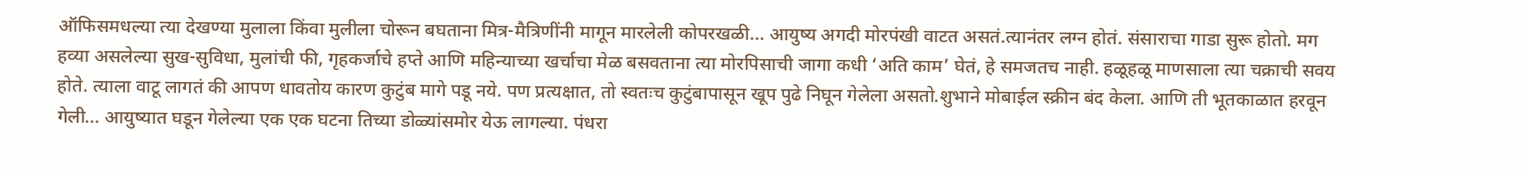ऑफिसमधल्या त्या देखण्या मुलाला किंवा मुलीला चोरून बघताना मित्र-मैत्रिणींनी मागून मारलेली कोपरखळी... आयुष्य अगदी मोरपंखी वाटत असतं.त्यानंतर लग्न होतं. संसाराचा गाडा सुरू होतो. मग हव्या असलेल्या सुख-सुविधा, मुलांची फी, गृहकर्जाचे हप्ते आणि महिन्याच्या खर्चाचा मेळ बसवताना त्या मोरपिसाची जागा कधी ‘अति काम’ घेतं, हे समजतच नाही. हळूहळू माणसाला त्या चक्राची सवय होते. त्याला वाटू लागतं की आपण धावतोय कारण कुटुंब मागे पडू नये. पण प्रत्यक्षात, तो स्वतःच कुटुंबापासून खूप पुढे निघून गेलेला असतो.शुभाने मोबाईल स्क्रीन बंद केला. आणि ती भूतकाळात हरवून गेली... आयुष्यात घडून गेलेल्या एक एक घटना तिच्या डोळ्यांसमोर येऊ लागल्या. पंधरा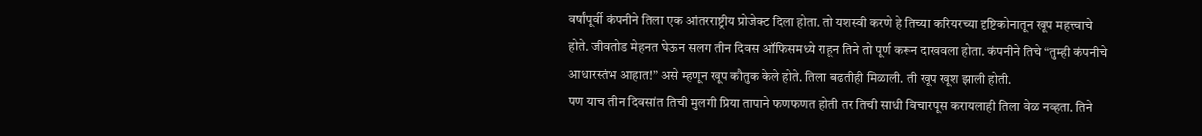वर्षांपूर्वी कंपनीने तिला एक आंतरराष्ट्रीय प्रोजेक्ट दिला होता. तो यशस्वी करणे हे तिच्या करियरच्या दृष्टिकोनातून खूप महत्त्वाचे होते. जीवतोड मेहनत घेऊन सलग तीन दिवस ऑफिसमध्ये राहून तिने तो पूर्ण करून दाखवला होता. कंपनीने तिचे “तुम्ही कंपनीचे आधारस्तंभ आहात!” असे म्हणून खूप कौतुक केले होते. तिला बढतीही मिळाली. ती खूप खूश झाली होती.
पण याच तीन दिवसांत तिची मुलगी प्रिया तापाने फणफणत होती तर तिची साधी विचारपूस करायलाही तिला वेळ नव्हता. तिने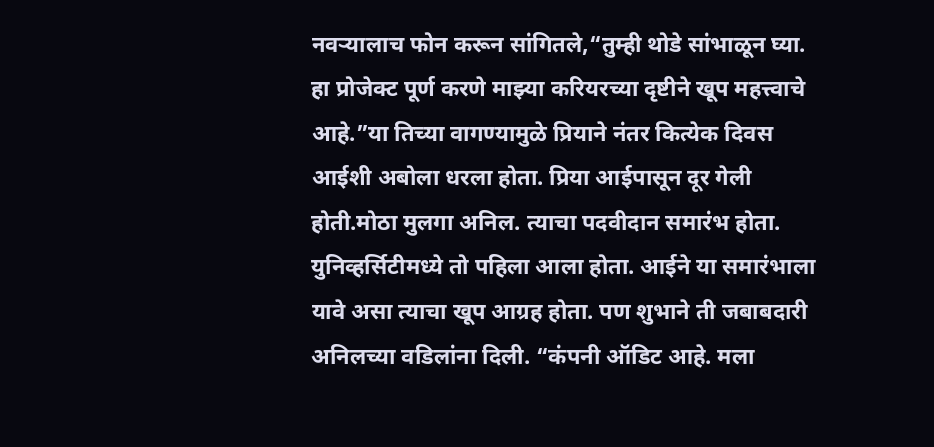नवऱ्यालाच फोन करून सांगितले,“तुम्ही थोडे सांभाळून घ्या. हा प्रोजेक्ट पूर्ण करणे माझ्या करियरच्या दृष्टीने खूप महत्त्वाचे आहे.”या तिच्या वागण्यामुळे प्रियाने नंतर कित्येक दिवस आईशी अबोला धरला होता. प्रिया आईपासून दूर गेली होती.मोठा मुलगा अनिल. त्याचा पदवीदान समारंभ होता. युनिव्हर्सिटीमध्ये तो पहिला आला होता. आईने या समारंभाला यावे असा त्याचा खूप आग्रह होता. पण शुभाने ती जबाबदारी अनिलच्या वडिलांना दिली. “कंपनी ऑडिट आहे. मला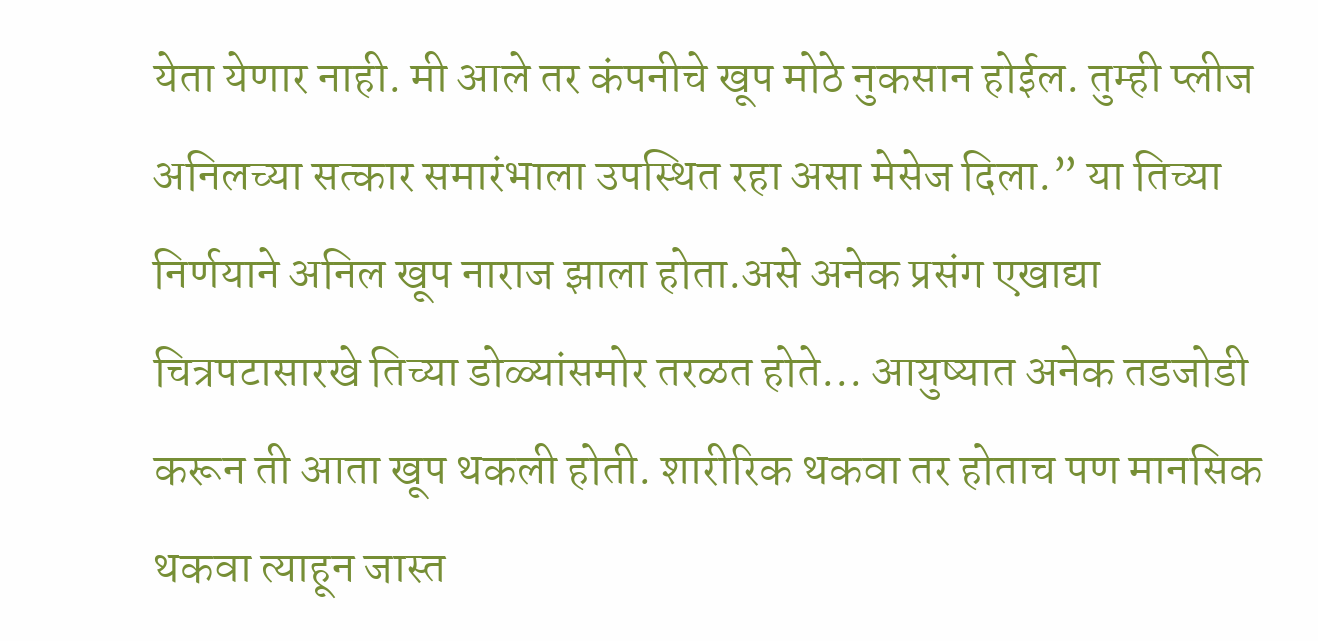येता येणार नाही. मी आले तर कंपनीचे खूप मोठे नुकसान होईल. तुम्ही प्लीज अनिलच्या सत्कार समारंभाला उपस्थित रहा असा मेसेज दिला.” या तिच्या निर्णयाने अनिल खूप नाराज झाला होता.असे अनेक प्रसंग एखाद्या चित्रपटासारखे तिच्या डोळ्यांसमोर तरळत होते... आयुष्यात अनेक तडजोडी करून ती आता खूप थकली होती. शारीरिक थकवा तर होताच पण मानसिक थकवा त्याहून जास्त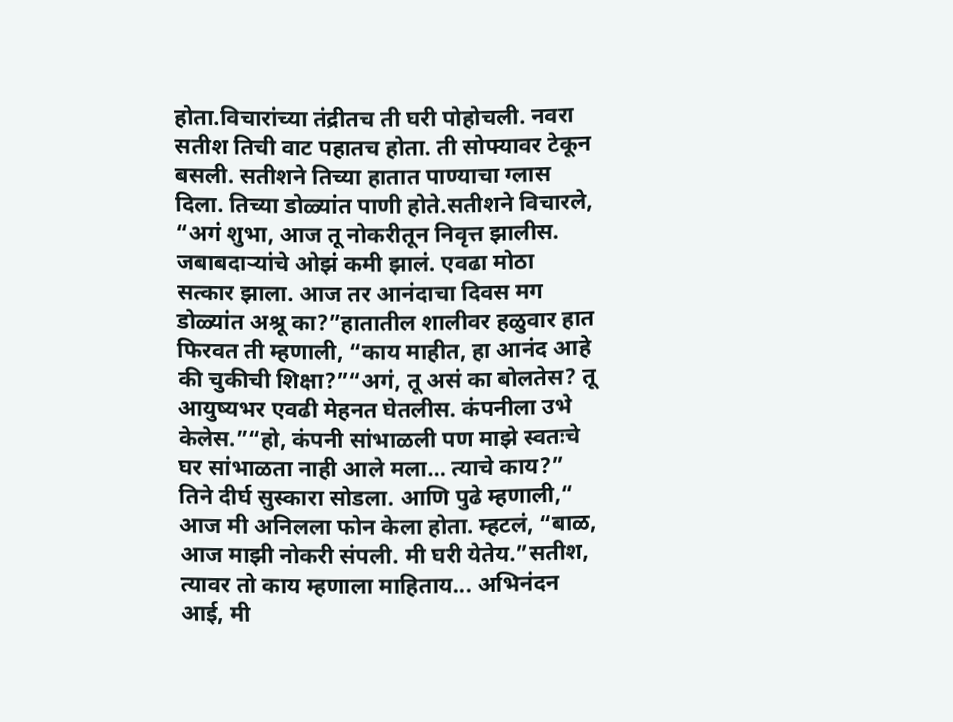होता.विचारांच्या तंद्रीतच ती घरी पोहोचली. नवरा सतीश तिची वाट पहातच होता. ती सोफ्यावर टेकून बसली. सतीशने तिच्या हातात पाण्याचा ग्लास दिला. तिच्या डोळ्यांत पाणी होते.सतीशने विचारले, “अगं शुभा, आज तू नोकरीतून निवृत्त झालीस. जबाबदाऱ्यांचे ओझं कमी झालं. एवढा मोठा सत्कार झाला. आज तर आनंदाचा दिवस मग डोळ्यांत अश्रू का?”हातातील शालीवर हळुवार हात फिरवत ती म्हणाली, “काय माहीत, हा आनंद आहे की चुकीची शिक्षा?”“अगं, तू असं का बोलतेस? तू आयुष्यभर एवढी मेहनत घेतलीस. कंपनीला उभे केलेस.”“हो, कंपनी सांभाळली पण माझे स्वतःचे घर सांभाळता नाही आले मला… त्याचे काय?” तिने दीर्घ सुस्कारा सोडला. आणि पुढे म्हणाली,“ आज मी अनिलला फोन केला होता. म्हटलं, “बाळ, आज माझी नोकरी संपली. मी घरी येतेय.”सतीश, त्यावर तो काय म्हणाला माहिताय... अभिनंदन आई, मी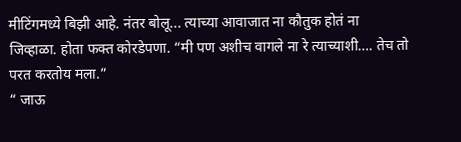मीटिंगमध्ये बिझी आहे. नंतर बोलू... त्याच्या आवाजात ना कौतुक होतं ना जिव्हाळा. होता फक्त कोरडेपणा. “मी पण अशीच वागले ना रे त्याच्याशी…. तेच तो परत करतोय मला.”
“ जाऊ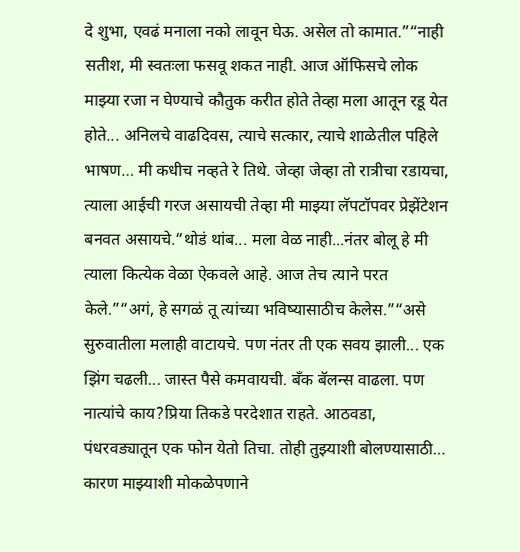दे शुभा, एवढं मनाला नको लावून घेऊ. असेल तो कामात.”“नाही सतीश, मी स्वतःला फसवू शकत नाही. आज ऑफिसचे लोक माझ्या रजा न घेण्याचे कौतुक करीत होते तेव्हा मला आतून रडू येत होते... अनिलचे वाढदिवस, त्याचे सत्कार, त्याचे शाळेतील पहिले भाषण… मी कधीच नव्हते रे तिथे. जेव्हा जेव्हा तो रात्रीचा रडायचा, त्याला आईची गरज असायची तेव्हा मी माझ्या लॅपटॉपवर प्रेझेंटेशन बनवत असायचे.“थोडं थांब... मला वेळ नाही...नंतर बोलू हे मी त्याला कित्येक वेळा ऐकवले आहे. आज तेच त्याने परत केले.”“अगं, हे सगळं तू त्यांच्या भविष्यासाठीच केलेस.”“असे सुरुवातीला मलाही वाटायचे. पण नंतर ती एक सवय झाली... एक झिंग चढली... जास्त पैसे कमवायची. बँक बॅलन्स वाढला. पण नात्यांचे काय?प्रिया तिकडे परदेशात राहते. आठवडा, पंधरवड्यातून एक फोन येतो तिचा. तोही तुझ्याशी बोलण्यासाठी… कारण माझ्याशी मोकळेपणाने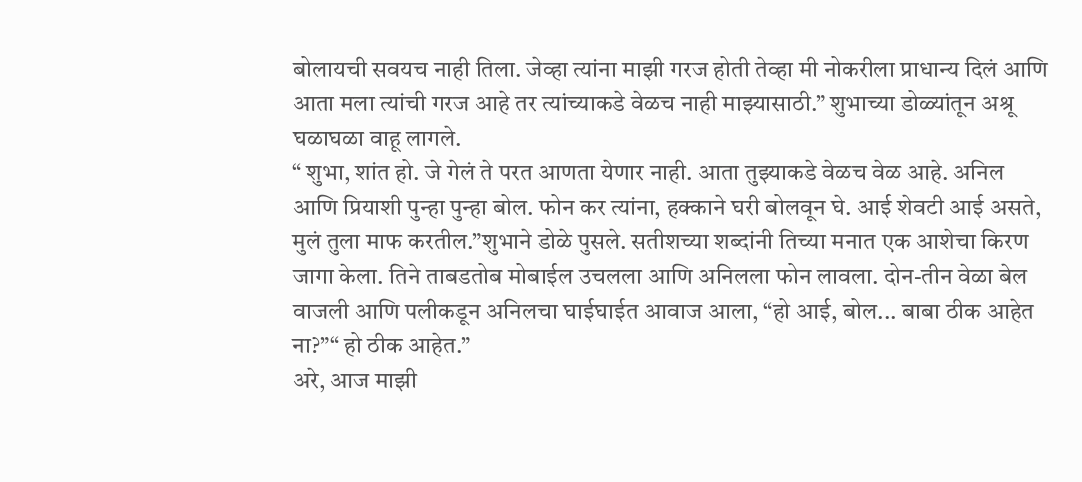बोलायची सवयच नाही तिला. जेव्हा त्यांना माझी गरज होती तेव्हा मी नोकरीला प्राधान्य दिलं आणि आता मला त्यांची गरज आहे तर त्यांच्याकडे वेळच नाही माझ्यासाठी.” शुभाच्या डोळ्यांतून अश्रू घळाघळा वाहू लागले.
“ शुभा, शांत हो. जे गेलं ते परत आणता येणार नाही. आता तुझ्याकडे वेळच वेळ आहे. अनिल आणि प्रियाशी पुन्हा पुन्हा बोल. फोन कर त्यांना, हक्काने घरी बोलवून घे. आई शेवटी आई असते, मुलं तुला माफ करतील.”शुभाने डोळे पुसले. सतीशच्या शब्दांनी तिच्या मनात एक आशेचा किरण जागा केला. तिने ताबडतोब मोबाईल उचलला आणि अनिलला फोन लावला. दोन-तीन वेळा बेल वाजली आणि पलीकडून अनिलचा घाईघाईत आवाज आला, “हो आई, बोल... बाबा ठीक आहेत ना?”“ हो ठीक आहेत.”
अरे, आज माझी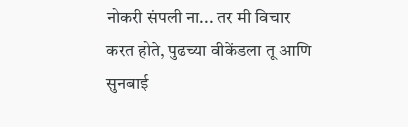नोकरी संपली ना... तर मी विचार करत होते, पुढच्या वीकेंडला तू आणि सुनबाई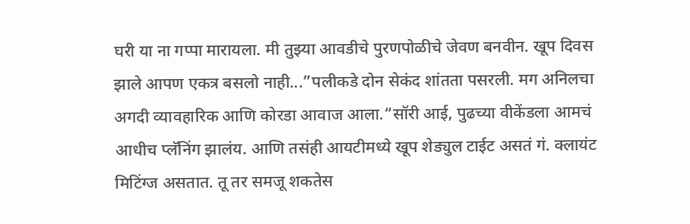घरी या ना गप्पा मारायला. मी तुझ्या आवडीचे पुरणपोळीचे जेवण बनवीन. खूप दिवस झाले आपण एकत्र बसलो नाही...”पलीकडे दोन सेकंद शांतता पसरली. मग अनिलचा अगदी व्यावहारिक आणि कोरडा आवाज आला.“सॉरी आई, पुढच्या वीकेंडला आमचं आधीच प्लॅनिंग झालंय. आणि तसंही आयटीमध्ये खूप शेड्युल टाईट असतं गं. क्लायंट मिटिंग्ज असतात. तू तर समजू शकतेस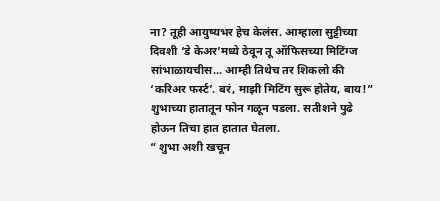ना? तूही आयुष्यभर हेच केलंस. आम्हाला सुट्टीच्या दिवशी ‘डे केअर’मध्ये ठेवून तू ऑफिसच्या मिटिंग्ज सांभाळायचीस... आम्ही तिथेच तर शिकलो की ‘करिअर फर्स्ट’. बरं, माझी मिटिंग सुरू होतेय, बाय!” शुभाच्या हातातून फोन गळून पडला. सतीशने पुढे होऊन तिचा हात हातात घेतला.
“ शुभा अशी खचून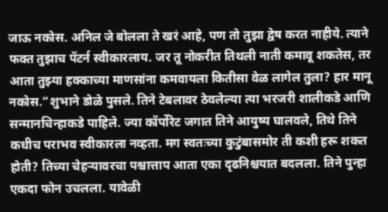जाऊ नकोस. अनिल जे बोलला ते खरं आहे, पण तो तुझा द्वेष करत नाहीये. त्याने फक्त तुझाच पॅटर्न स्वीकारलाय. जर तू नोकरीत तिथली नाती कमावू शकतेस, तर आता तुझ्या हक्काच्या माणसांना कमवायला कितीसा वेळ लागेल तुला? हार मानू नकोस.”शुभाने डोळे पुसले. तिने टेबलावर ठेवलेल्या त्या भरजरी शालीकडे आणि सन्मानचिन्हाकडे पाहिले. ज्या कॉर्पोरेट जगात तिने आयुष्य घालवले, तिथे तिने कधीच पराभव स्वीकारला नव्हता. मग स्वतःच्या कुटुंबासमोर ती कशी हरू शकत होती? तिच्या चेहऱ्यावरचा पश्चात्ताप आता एका दृढनिश्चयात बदलला. तिने पुन्हा एकदा फोन उचलला. यावेळी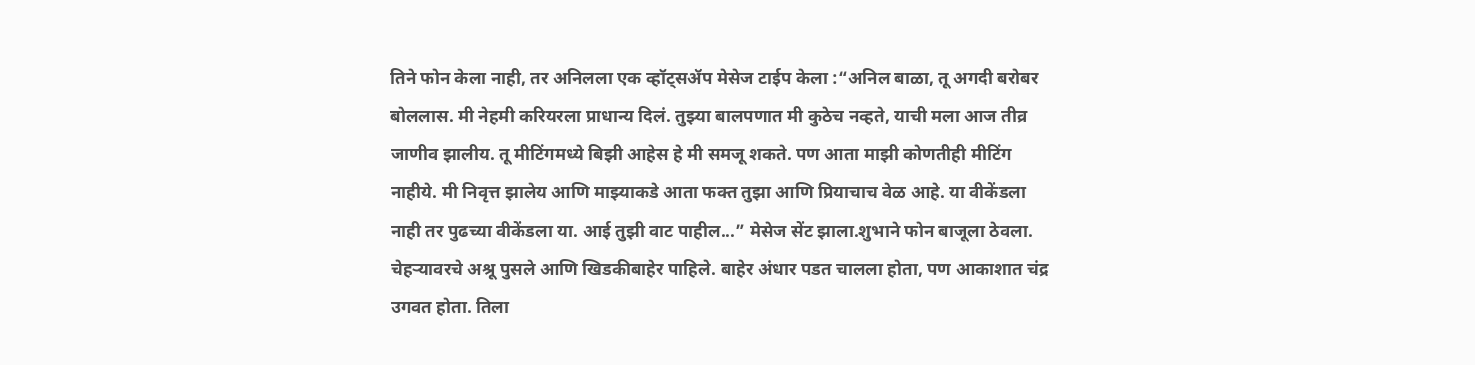तिने फोन केला नाही, तर अनिलला एक व्हॉट्सॲप मेसेज टाईप केला :“अनिल बाळा, तू अगदी बरोबर बोललास. मी नेहमी करियरला प्राधान्य दिलं. तुझ्या बालपणात मी कुठेच नव्हते, याची मला आज तीव्र जाणीव झालीय. तू मीटिंगमध्ये बिझी आहेस हे मी समजू शकते. पण आता माझी कोणतीही मीटिंग नाहीये. मी निवृत्त झालेय आणि माझ्याकडे आता फक्त तुझा आणि प्रियाचाच वेळ आहे. या वीकेंडला नाही तर पुढच्या वीकेंडला या. आई तुझी वाट पाहील...” मेसेज सेंट झाला.शुभाने फोन बाजूला ठेवला. चेहऱ्यावरचे अश्रू पुसले आणि खिडकीबाहेर पाहिले. बाहेर अंधार पडत चालला होता, पण आकाशात चंद्र उगवत होता. तिला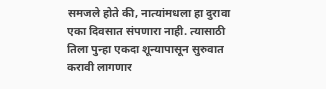समजले होते की, नात्यांमधला हा दुरावा एका दिवसात संपणारा नाही. त्यासाठी तिला पुन्हा एकदा शून्यापासून सुरुवात करावी लागणार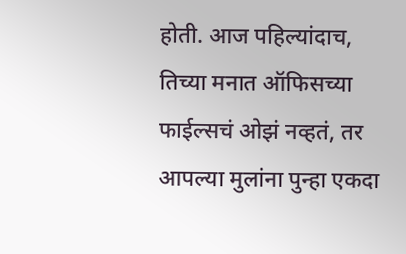होती. आज पहिल्यांदाच, तिच्या मनात ऑफिसच्या फाईल्सचं ओझं नव्हतं, तर आपल्या मुलांना पुन्हा एकदा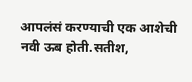आपलंसं करण्याची एक आशेची नवी ऊब होती.सतीश,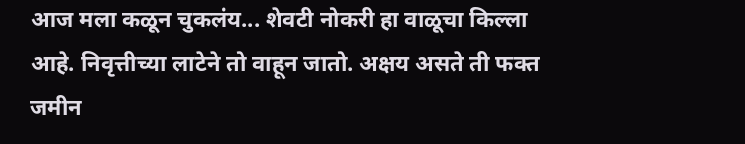आज मला कळून चुकलंय... शेवटी नोकरी हा वाळूचा किल्ला आहे. निवृत्तीच्या लाटेने तो वाहून जातो. अक्षय असते ती फक्त जमीन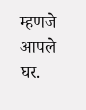म्हणजे आपले घर.